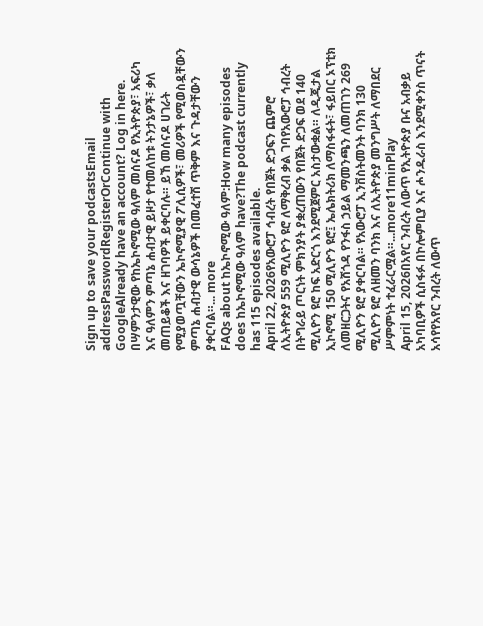Sign up to save your podcastsEmail addressPasswordRegisterOrContinue with GoogleAlready have an account? Log in here.
በሣምንታዊው የከኤኮኖሚው ዓለም መሰናዶ የኢትዮጵያ፣ አፍሪካ እና ዓለምን ምጣኔ ሐብታዊ ይዞታ የተመለከቱ ትንታኔዎች፣ ቃለ መጠይቆች እና ዘገባዎች ይቀርባሉ። ይኸ መሰናዶ ሀገራት የሚያወጧቸውን ኤኮኖሚያዊ ፖሊሲዎች፣ መሪዎች የሚወስዷቸውን ምጣኔ ሐብታዊ ውሳኔዎች በመፈተሽ ጥቅም እና ጉዳታቸውን ያቀርባል።... more
FAQs about ከኤኮኖሚው ዓለም:How many episodes does ከኤኮኖሚው ዓለም have?The podcast currently has 115 episodes available.
April 22, 2026የአውሮፓ ኅብረት የበጀት ድጋፍን ጨምሮ ለኢትዮጵያ 559 ሚሊዮን ዩሮ ለማቅረብ ቃል ገባየአውሮፓ ኅብረት በትግራይ ጦርነት ምክንያት ያቋረጠውን የበጀት ድጋፍ ወደ 140 ሚሊዮን ዩሮ ከፍ አድርጎ እንደሚጀምር አስታውቋል። ለዲጂታል ኢኮኖሚ 150 ሚሊዮን ዩሮ፤ ኤሌክትሪክ ለማስፋፋት፣ ፋይበር ኦፕቲክ ለመዘርጋትና የአሸጎዳ የንፋስ ኃይል ማመንጫን ለመጠገን 269 ሚሊዮን ዩሮ ያቀርባል። የአውሮፓ ኢንቨስትመንት ባንክ 130 ሚሊዮን ዩሮ ለዘመን ባንክ እና ለኢትዮጵያ መንግሥት ለማበደር ሥምምነት ተፈራርሟል።...more11minPlay
April 15, 2026በአየር ንብረት ለውጥ የኢትዮጵያ ቡና አብቃይ አካባቢዎች ሲስፋፉ በኮሎምቢያ እና ሖንዱራስ እንደሚቀንስ ጥናት አሳየየአየር ንብረት ለውጥ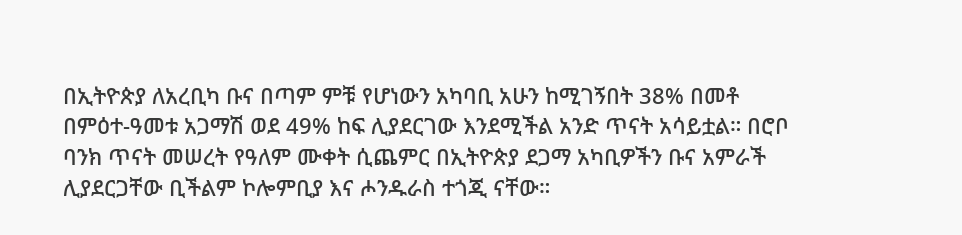በኢትዮጵያ ለአረቢካ ቡና በጣም ምቹ የሆነውን አካባቢ አሁን ከሚገኝበት 38% በመቶ በምዕተ-ዓመቱ አጋማሽ ወደ 49% ከፍ ሊያደርገው እንደሚችል አንድ ጥናት አሳይቷል። በሮቦ ባንክ ጥናት መሠረት የዓለም ሙቀት ሲጨምር በኢትዮጵያ ደጋማ አካቢዎችን ቡና አምራች ሊያደርጋቸው ቢችልም ኮሎምቢያ እና ሖንዱራስ ተጎጂ ናቸው።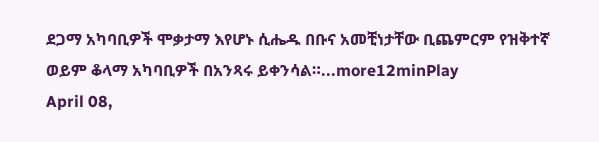ደጋማ አካባቢዎች ሞቃታማ እየሆኑ ሲሔዱ በቡና አመቺነታቸው ቢጨምርም የዝቅተኛ ወይም ቆላማ አካባቢዎች በአንጻሩ ይቀንሳል።...more12minPlay
April 08,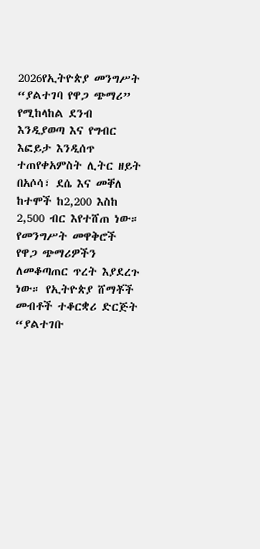2026የኢትዮጵያ መንግሥት “ያልተገባ የዋጋ ጭማሪ” የሚከላከል ደንብ እንዲያወጣ እና የግብር እፎይታ እንዲሰጥ ተጠየቀአምስት ሊትር ዘይት በአሶሳ፣ ደሴ እና መቐለ ከተሞች ከ2,200 እስከ 2,500 ብር እየተሸጠ ነው። የመንግሥት መዋቅሮች የዋጋ ጭማሪዎችን ለመቆጣጠር ጥረት እያደረጉ ነው። የኢትዮጵያ ሸማቾች መብቶች ተቆርቋሪ ድርጅት “ያልተገቡ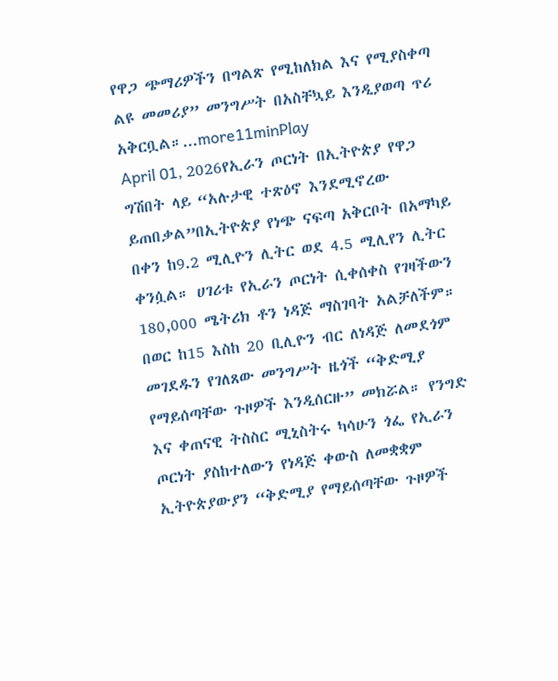የዋጋ ጭማሪዎችን በግልጽ የሚከለክል እና የሚያስቀጣ ልዩ መመሪያ” መንግሥት በአስቸኳይ እንዲያወጣ ጥሪ አቅርቧል።...more11minPlay
April 01, 2026የኢራን ጦርነት በኢትዮጵያ የዋጋ ግሽበት ላይ “አሉታዊ ተጽዕኖ እንደሚኖረው ይጠበቃል”በኢትዮጵያ የነጭ ናፍጣ አቅርቦት በአማካይ በቀን ከ9.2 ሚሊዮን ሊትር ወደ 4.5 ሚሊየን ሊትር ቀንሷል። ሀገሪቱ የኢራን ጦርነት ሲቀሰቀስ የገዛችውን 180,000 ሜትሪክ ቶን ነዳጅ ማስገባት አልቻለችም። በወር ከ15 እስከ 20 ቢሊዮን ብር ለነዳጅ ለመደጎም መገደዱን የገለጸው መንግሥት ዜጎች “ቅድሚያ የማይሰጣቸው ጉዞዎች እንዲሰርዙ” መክሯል። የንግድ እና ቀጠናዊ ትስስር ሚኒስትሩ ካሳሁን ጎፌ የኢራን ጦርነት ያስከተለውን የነዳጅ ቀውስ ለመቋቋም ኢትዮጵያውያን “ቅድሚያ የማይሰጣቸው ጉዞዎች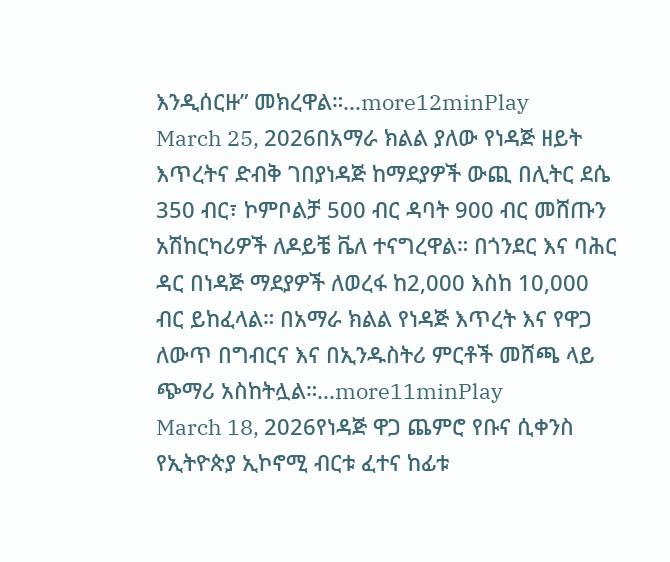እንዲሰርዙ” መክረዋል።...more12minPlay
March 25, 2026በአማራ ክልል ያለው የነዳጅ ዘይት እጥረትና ድብቅ ገበያነዳጅ ከማደያዎች ውጪ በሊትር ደሴ 350 ብር፣ ኮምቦልቻ 500 ብር ዳባት 900 ብር መሸጡን አሽከርካሪዎች ለዶይቼ ቬለ ተናግረዋል። በጎንደር እና ባሕር ዳር በነዳጅ ማደያዎች ለወረፋ ከ2,000 እስከ 10,000 ብር ይከፈላል። በአማራ ክልል የነዳጅ እጥረት እና የዋጋ ለውጥ በግብርና እና በኢንዱስትሪ ምርቶች መሸጫ ላይ ጭማሪ አስከትሏል።...more11minPlay
March 18, 2026የነዳጅ ዋጋ ጨምሮ የቡና ሲቀንስ የኢትዮጵያ ኢኮኖሚ ብርቱ ፈተና ከፊቱ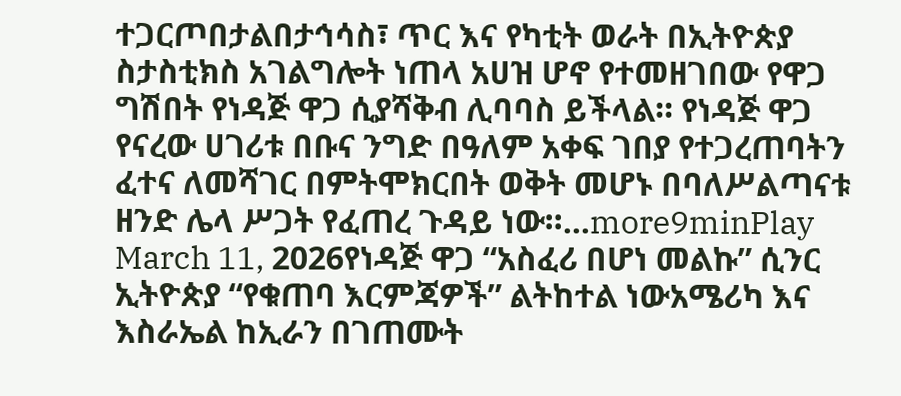ተጋርጦበታልበታኅሳስ፣ ጥር እና የካቲት ወራት በኢትዮጵያ ስታስቲክስ አገልግሎት ነጠላ አሀዝ ሆኖ የተመዘገበው የዋጋ ግሽበት የነዳጅ ዋጋ ሲያሻቅብ ሊባባስ ይችላል። የነዳጅ ዋጋ የናረው ሀገሪቱ በቡና ንግድ በዓለም አቀፍ ገበያ የተጋረጠባትን ፈተና ለመሻገር በምትሞክርበት ወቅት መሆኑ በባለሥልጣናቱ ዘንድ ሌላ ሥጋት የፈጠረ ጉዳይ ነው።...more9minPlay
March 11, 2026የነዳጅ ዋጋ “አስፈሪ በሆነ መልኩ” ሲንር ኢትዮጵያ “የቁጠባ እርምጃዎች” ልትከተል ነውአሜሪካ እና እስራኤል ከኢራን በገጠሙት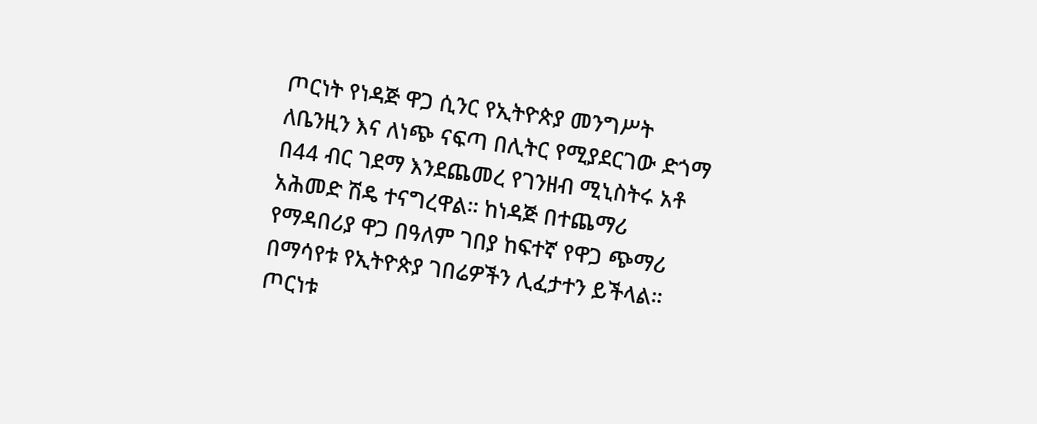ጦርነት የነዳጅ ዋጋ ሲንር የኢትዮጵያ መንግሥት ለቤንዚን እና ለነጭ ናፍጣ በሊትር የሚያደርገው ድጎማ በ44 ብር ገደማ እንደጨመረ የገንዘብ ሚኒስትሩ አቶ አሕመድ ሽዴ ተናግረዋል። ከነዳጅ በተጨማሪ የማዳበሪያ ዋጋ በዓለም ገበያ ከፍተኛ የዋጋ ጭማሪ በማሳየቱ የኢትዮጵያ ገበሬዎችን ሊፈታተን ይችላል። ጦርነቱ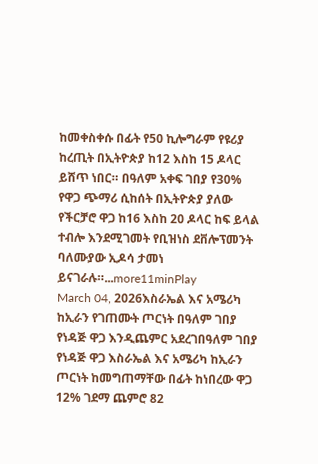ከመቀስቀሱ በፊት የ50 ኪሎግራም የዩሪያ ከረጢት በኢትዮጵያ ከ12 እስከ 15 ዶላር ይሸጥ ነበር። በዓለም አቀፍ ገበያ የ30% የዋጋ ጭማሪ ሲከሰት በኢትዮጵያ ያለው የችርቻሮ ዋጋ ከ16 እስከ 20 ዶላር ከፍ ይላል ተብሎ እንደሚገመት የቢዝነስ ደቨሎፕመንት ባለሙያው ኢዶሳ ታመነ ይናገራሉ።...more11minPlay
March 04, 2026እስራኤል እና አሜሪካ ከኢራን የገጠሙት ጦርነት በዓለም ገበያ የነዳጅ ዋጋ እንዲጨምር አደረገበዓለም ገበያ የነዳጅ ዋጋ እስራኤል እና አሜሪካ ከኢራን ጦርነት ከመግጠማቸው በፊት ከነበረው ዋጋ 12% ገደማ ጨምሮ 82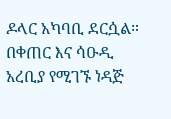ዶላር አካባቢ ደርሷል። በቀጠር እና ሳዑዲ አረቢያ የሚገኙ ነዳጅ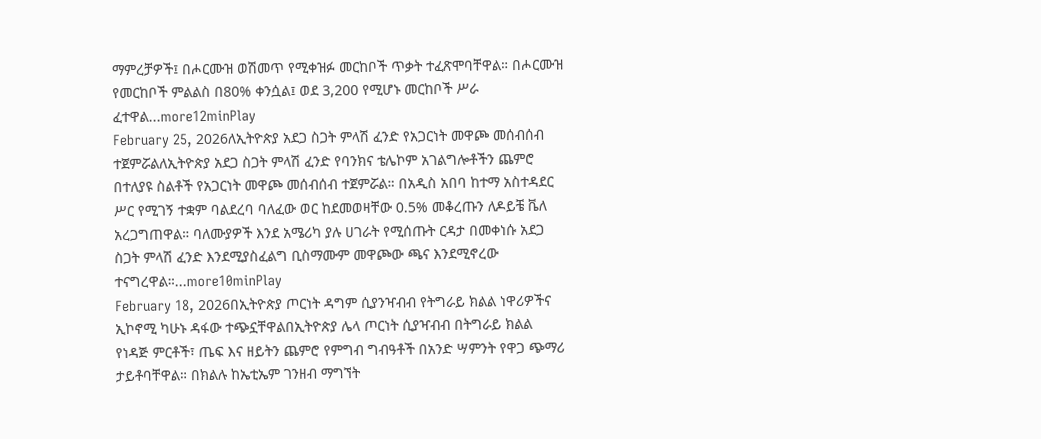ማምረቻዎች፤ በሖርሙዝ ወሽመጥ የሚቀዝፉ መርከቦች ጥቃት ተፈጽሞባቸዋል። በሖርሙዝ የመርከቦች ምልልስ በ80% ቀንሷል፤ ወደ 3,200 የሚሆኑ መርከቦች ሥራ ፈተዋል...more12minPlay
February 25, 2026ለኢትዮጵያ አደጋ ስጋት ምላሽ ፈንድ የአጋርነት መዋጮ መሰብሰብ ተጀምሯልለኢትዮጵያ አደጋ ስጋት ምላሽ ፈንድ የባንክና ቴሌኮም አገልግሎቶችን ጨምሮ በተለያዩ ስልቶች የአጋርነት መዋጮ መሰብሰብ ተጀምሯል። በአዲስ አበባ ከተማ አስተዳደር ሥር የሚገኝ ተቋም ባልደረባ ባለፈው ወር ከደመወዛቸው 0.5% መቆረጡን ለዶይቼ ቬለ አረጋግጠዋል። ባለሙያዎች እንደ አሜሪካ ያሉ ሀገራት የሚሰጡት ርዳታ በመቀነሱ አደጋ ስጋት ምላሽ ፈንድ እንደሚያስፈልግ ቢስማሙም መዋጮው ጫና እንደሚኖረው ተናግረዋል።...more10minPlay
February 18, 2026በኢትዮጵያ ጦርነት ዳግም ሲያንዣብብ የትግራይ ክልል ነዋሪዎችና ኢኮኖሚ ካሁኑ ዳፋው ተጭኗቸዋልበኢትዮጵያ ሌላ ጦርነት ሲያዣብብ በትግራይ ክልል የነዳጅ ምርቶች፣ ጤፍ እና ዘይትን ጨምሮ የምግብ ግብዓቶች በአንድ ሣምንት የዋጋ ጭማሪ ታይቶባቸዋል። በክልሉ ከኤቲኤም ገንዘብ ማግኘት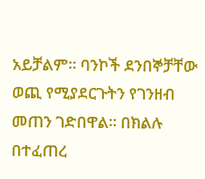አይቻልም። ባንኮች ደንበኞቻቸው ወጪ የሚያደርጉትን የገንዘብ መጠን ገድበዋል። በክልሉ በተፈጠረ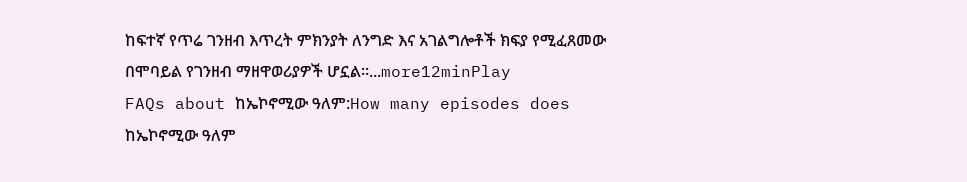ከፍተኛ የጥሬ ገንዘብ እጥረት ምክንያት ለንግድ እና አገልግሎቶች ክፍያ የሚፈጸመው በሞባይል የገንዘብ ማዘዋወሪያዎች ሆኗል።...more12minPlay
FAQs about ከኤኮኖሚው ዓለም:How many episodes does ከኤኮኖሚው ዓለም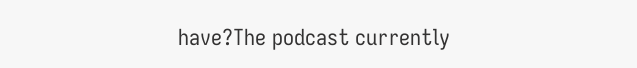have?The podcast currently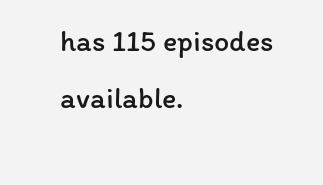has 115 episodes available.